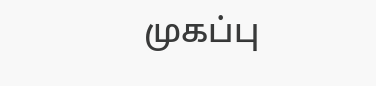முகப்பு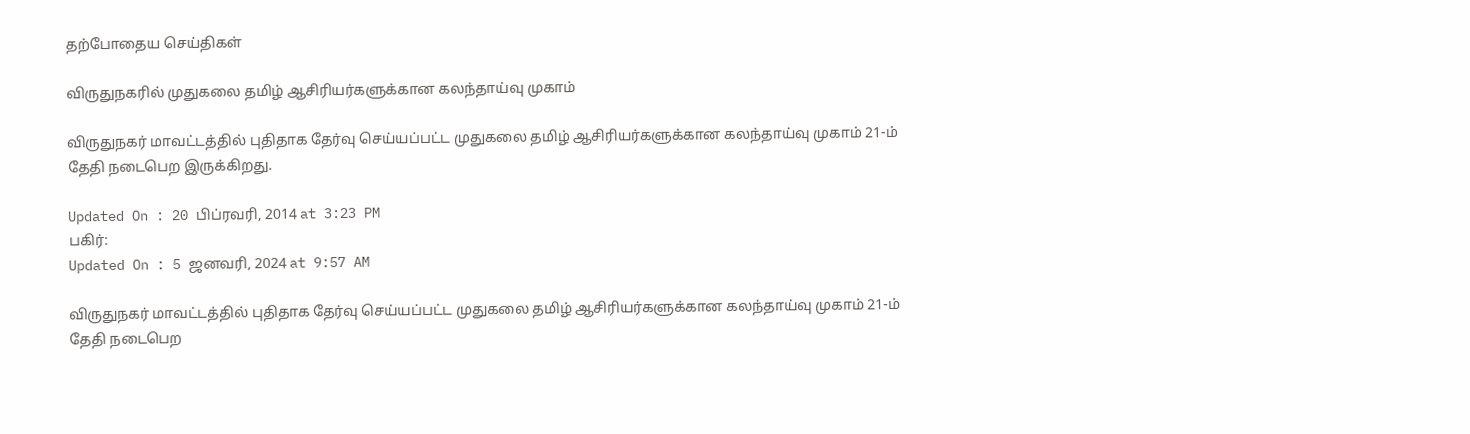தற்போதைய செய்திகள்

விருதுநகரில் முதுகலை தமிழ் ஆசிரியர்களுக்கான கலந்தாய்வு முகாம்

விருதுநகர் மாவட்டத்தில் புதிதாக தேர்வு செய்யப்பட்ட முதுகலை தமிழ் ஆசிரியர்களுக்கான கலந்தாய்வு முகாம் 21-ம் தேதி நடைபெற இருக்கிறது.

Updated On : 20 பிப்ரவரி, 2014 at 3:23 PM
பகிர்:
Updated On : 5 ஜனவரி, 2024 at 9:57 AM

விருதுநகர் மாவட்டத்தில் புதிதாக தேர்வு செய்யப்பட்ட முதுகலை தமிழ் ஆசிரியர்களுக்கான கலந்தாய்வு முகாம் 21-ம் தேதி நடைபெற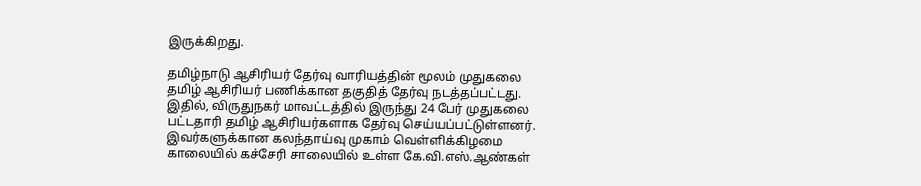இருக்கிறது.

தமிழ்நாடு ஆசிரியர் தேர்வு வாரியத்தின் மூலம் முதுகலை தமிழ் ஆசிரியர் பணிக்கான தகுதித் தேர்வு நடத்தப்பட்டது. இதில், விருதுநகர் மாவட்டத்தில் இருந்து 24 பேர் முதுகலை பட்டதாரி தமிழ் ஆசிரியர்களாக தேர்வு செய்யப்பட்டுள்ளனர். இவர்களுக்கான கலந்தாய்வு முகாம் வெள்ளிக்கிழமை காலையில் கச்சேரி சாலையில் உள்ள கே.வி.எஸ்.ஆண்கள்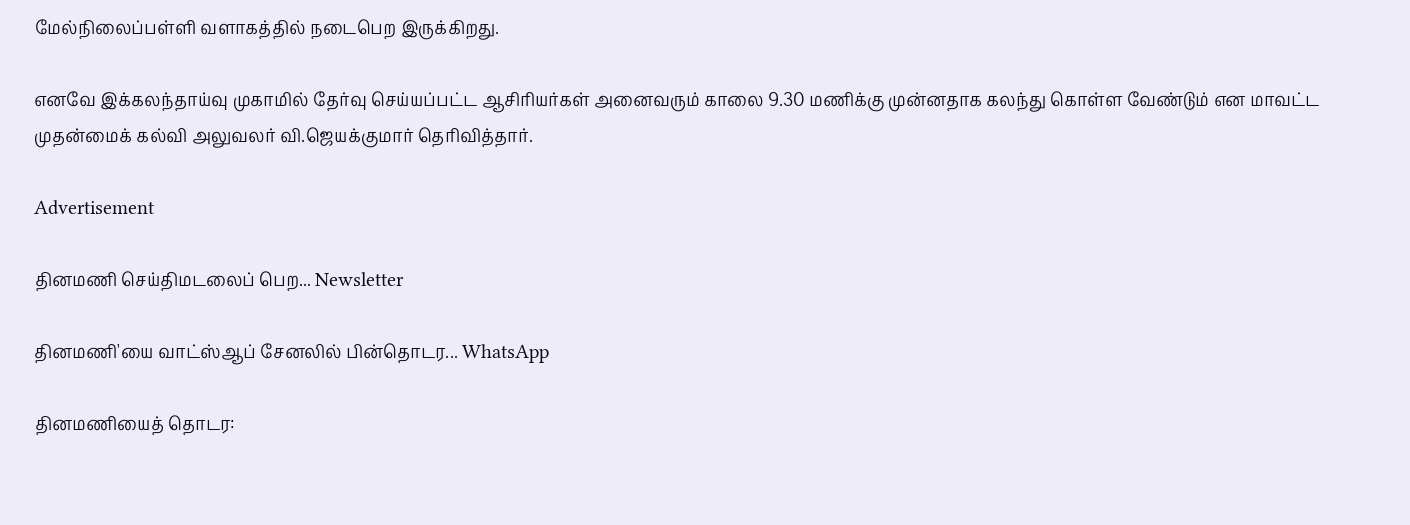மேல்நிலைப்பள்ளி வளாகத்தில் நடைபெற இருக்கிறது.

எனவே இக்கலந்தாய்வு முகாமில் தேர்வு செய்யப்பட்ட ஆசிரியர்கள் அனைவரும் காலை 9.30 மணிக்கு முன்னதாக கலந்து கொள்ள வேண்டும் என மாவட்ட முதன்மைக் கல்வி அலுவலர் வி.ஜெயக்குமார் தெரிவித்தார்.

Advertisement

தினமணி செய்திமடலைப் பெற... Newsletter

தினமணி'யை வாட்ஸ்ஆப் சேனலில் பின்தொடர... WhatsApp

தினமணியைத் தொடர: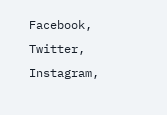Facebook, Twitter, Instagram,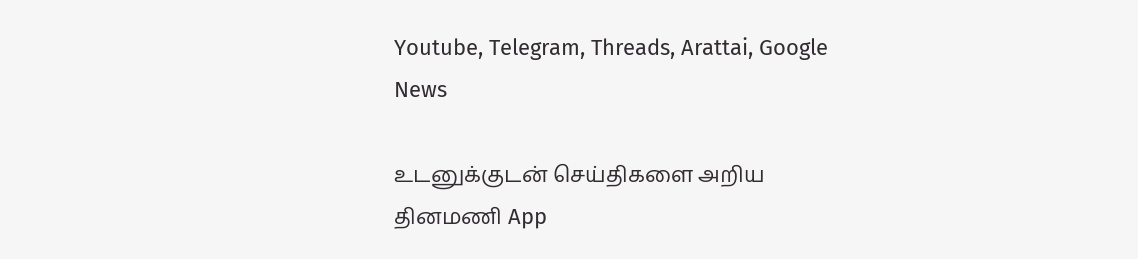Youtube, Telegram, Threads, Arattai, Google News

உடனுக்குடன் செய்திகளை அறிய தினமணி App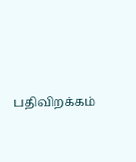பதிவிறக்கம்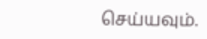செய்யவும்.